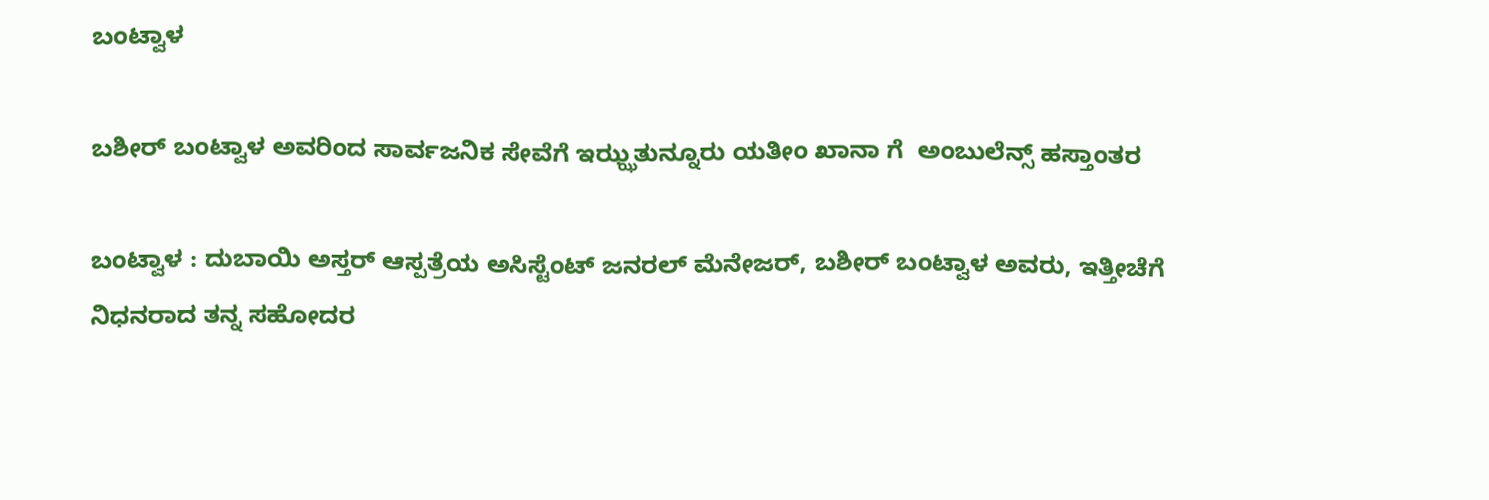ಬಂಟ್ವಾಳ

ಬಶೀರ್ ಬಂಟ್ವಾಳ ಅವರಿಂದ ಸಾರ್ವಜನಿಕ ಸೇವೆಗೆ ಇಝ್ಝತುನ್ನೂರು ಯತೀಂ ಖಾನಾ ಗೆ  ಅಂಬುಲೆನ್ಸ್ ಹಸ್ತಾಂತರ

ಬಂಟ್ವಾಳ : ದುಬಾಯಿ ಅಸ್ತರ್ ಆಸ್ಪತ್ರೆಯ ಅಸಿಸ್ಟೆಂಟ್ ಜನರಲ್ ಮೆನೇಜರ್, ಬಶೀರ್ ಬಂಟ್ವಾಳ ಅವರು, ಇತ್ತೀಚೆಗೆ ನಿಧನರಾದ ತನ್ನ ಸಹೋದರ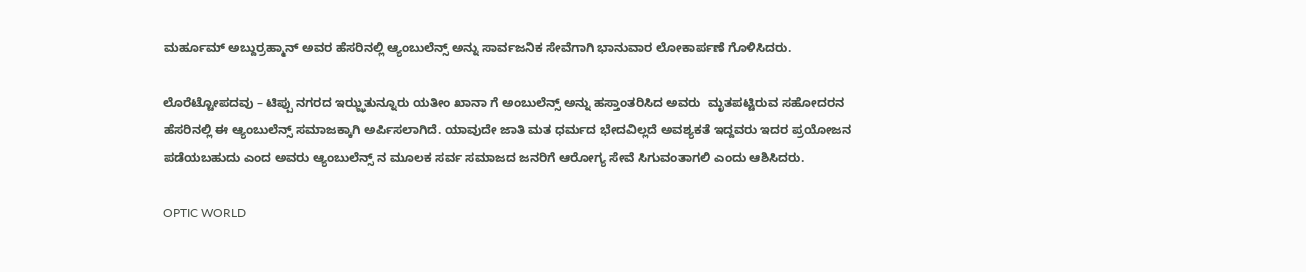ಮರ್ಹೂಮ್ ಅಬ್ದುರ್ರಹ್ಮಾನ್ ಅವರ ಹೆಸರಿನಲ್ಲಿ ಆ್ಯಂಬುಲೆನ್ಸ್ ಅನ್ನು ಸಾರ್ವಜನಿಕ ಸೇವೆಗಾಗಿ ಭಾನುವಾರ ಲೋಕಾರ್ಪಣೆ ಗೊಳಿಸಿದರು.

ಲೊರೆಟ್ಟೋಪದವು – ಟಿಪ್ಪು ನಗರದ ಇಝ್ಝತುನ್ನೂರು ಯತೀಂ ಖಾನಾ ಗೆ ಅಂಬುಲೆನ್ಸ್ ಅನ್ನು ಹಸ್ತಾಂತರಿಸಿದ ಅವರು  ಮೃತಪಟ್ಟಿರುವ ಸಹೋದರನ ಹೆಸರಿನಲ್ಲಿ ಈ ಆ್ಯಂಬುಲೆನ್ಸ್ ಸಮಾಜಕ್ಕಾಗಿ ಅರ್ಪಿಸಲಾಗಿದೆ. ಯಾವುದೇ ಜಾತಿ ಮತ ಧರ್ಮದ ಭೇದವಿಲ್ಲದೆ ಅವಶ್ಯಕತೆ ಇದ್ದವರು ಇದರ ಪ್ರಯೋಜನ ಪಡೆಯಬಹುದು ಎಂದ ಅವರು ಆ್ಯಂಬುಲೆನ್ಸ್ ನ ಮೂಲಕ ಸರ್ವ ಸಮಾಜದ ಜನರಿಗೆ ಆರೋಗ್ಯ ಸೇವೆ ಸಿಗುವಂತಾಗಲಿ ಎಂದು ಆಶಿಸಿದರು.

OPTIC WORLD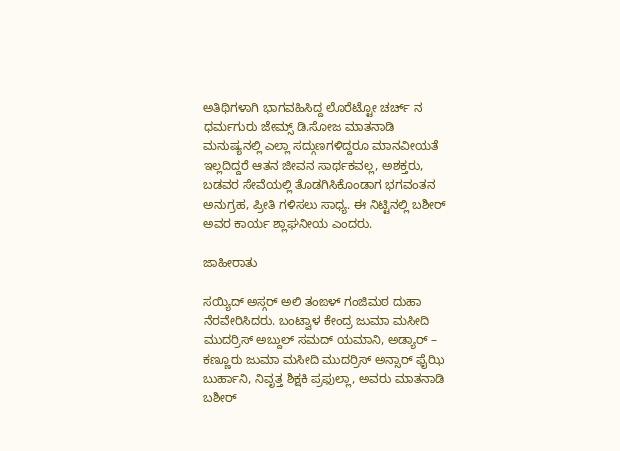ಅತಿಥಿಗಳಾಗಿ ಭಾಗವಹಿಸಿದ್ದ ಲೊರೆಟ್ಟೋ ಚರ್ಚ್ ನ ಧರ್ಮಗುರು ಜೇಮ್ಸ್ ಡಿ.ಸೋಜ ಮಾತನಾಡಿ ಮನುಷ್ಯನಲ್ಲಿ ಎಲ್ಲಾ ಸದ್ಗುಣಗಳಿದ್ದರೂ ಮಾನವೀಯತೆ ಇಲ್ಲದಿದ್ದರೆ ಆತನ ಜೀವನ ಸಾರ್ಥಕವಲ್ಲ, ಅಶಕ್ತರು, ಬಡವರ ಸೇವೆಯಲ್ಲಿ ತೊಡಗಿಸಿಕೊಂಡಾಗ ಭಗವಂತನ ಅನುಗ್ರಹ, ಪ್ರೀತಿ ಗಳಿಸಲು ಸಾಧ್ಯ. ಈ ನಿಟ್ಟಿನಲ್ಲಿ ಬಶೀರ್ ಅವರ ಕಾರ್ಯ ಶ್ಲಾಘನೀಯ ಎಂದರು.

ಜಾಹೀರಾತು

ಸಯ್ಯಿದ್ ಅಸ್ಗರ್ ಅಲಿ ತಂಙಳ್ ಗಂಜಿಮಠ ದುಹಾ ನೆರವೇರಿಸಿದರು. ಬಂಟ್ವಾಳ ಕೇಂದ್ರ ಜುಮಾ ಮಸೀದಿ ಮುದರ್ರಿಸ್ ಅಬ್ದುಲ್ ಸಮದ್ ಯಮಾನಿ, ಅಡ್ಯಾರ್ – ಕಣ್ಣೂರು ಜುಮಾ ಮಸೀದಿ ಮುದರ್ರಿಸ್ ಅನ್ಸಾರ್ ಫೈಝಿ ಬುರ್ಹಾನಿ, ನಿವೃತ್ತ ಶಿಕ್ಷಕಿ ಪ್ರಫುಲ್ಲಾ, ಅವರು ಮಾತನಾಡಿ ಬಶೀರ್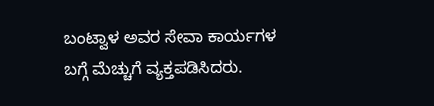ಬಂಟ್ವಾಳ ಅವರ ಸೇವಾ ಕಾರ್ಯಗಳ ಬಗ್ಗೆ ಮೆಚ್ಚುಗೆ ವ್ಯಕ್ತಪಡಿಸಿದರು.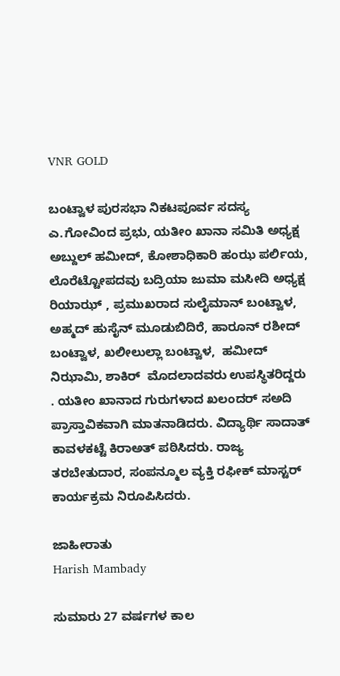VNR GOLD

ಬಂಟ್ವಾಳ ಪುರಸಭಾ ನಿಕಟಪೂರ್ವ ಸದಸ್ಯ ಎ.ಗೋವಿಂದ ಪ್ರಭು, ಯತೀಂ ಖಾನಾ ಸಮಿತಿ ಅಧ್ಯಕ್ಷ ಅಬ್ದುಲ್ ಹಮೀದ್, ಕೋಶಾಧಿಕಾರಿ ಹಂಝ ಪರ್ಲಿಯ, ಲೊರೆಟ್ಟೋಪದವು ಬದ್ರಿಯಾ ಜುಮಾ ಮಸೀದಿ ಅಧ್ಯಕ್ಷ ರಿಯಾಝ್ , ಪ್ರಮುಖರಾದ ಸುಲೈಮಾನ್ ಬಂಟ್ವಾಳ, ಅಹ್ಮದ್ ಹುಸೈನ್ ಮೂಡುಬಿದಿರೆ, ಹಾರೂನ್ ರಶೀದ್ ಬಂಟ್ವಾಳ, ಖಲೀಲುಲ್ಲಾ ಬಂಟ್ವಾಳ,  ಹಮೀದ್ ನಿಝಾಮಿ, ಶಾಕಿರ್  ಮೊದಲಾದವರು ಉಪಸ್ಥಿತರಿದ್ದರು . ಯತೀಂ ಖಾನಾದ ಗುರುಗಳಾದ ಖಲಂದರ್ ಸಅದಿ ಪ್ರಾಸ್ತಾವಿಕವಾಗಿ ಮಾತನಾಡಿದರು. ವಿದ್ಯಾರ್ಥಿ ಸಾದಾತ್ ಕಾವಳಕಟ್ಟೆ ಕಿರಾಅತ್ ಪಠಿಸಿದರು. ರಾಜ್ಯ ತರಬೇತುದಾರ, ಸಂಪನ್ಮೂಲ ವ್ಯಕ್ತಿ ರಫೀಕ್ ಮಾಸ್ಟರ್ ಕಾರ್ಯಕ್ರಮ ನಿರೂಪಿಸಿದರು.

ಜಾಹೀರಾತು
Harish Mambady

ಸುಮಾರು 27 ವರ್ಷಗಳ ಕಾಲ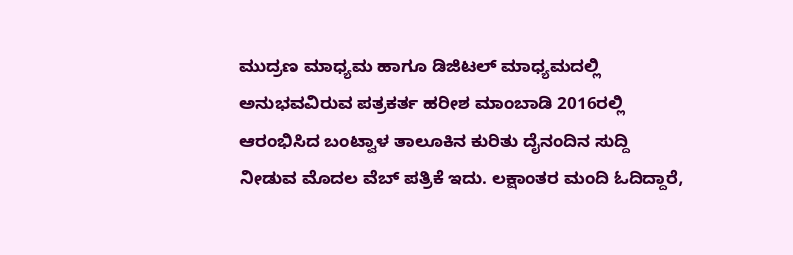ಮುದ್ರಣ ಮಾಧ್ಯಮ ಹಾಗೂ ಡಿಜಿಟಲ್ ಮಾಧ್ಯಮದಲ್ಲಿ ಅನುಭವವಿರುವ ಪತ್ರಕರ್ತ ಹರೀಶ ಮಾಂಬಾಡಿ 2016ರಲ್ಲಿ ಆರಂಭಿಸಿದ ಬಂಟ್ವಾಳ ತಾಲೂಕಿನ ಕುರಿತು ದೈನಂದಿನ ಸುದ್ದಿ ನೀಡುವ ಮೊದಲ ವೆಬ್ ಪತ್ರಿಕೆ ಇದು. ಲಕ್ಷಾಂತರ ಮಂದಿ ಓದಿದ್ದಾರೆ,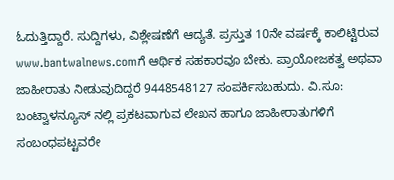ಓದುತ್ತಿದ್ದಾರೆ. ಸುದ್ದಿಗಳು, ವಿಶ್ಲೇಷಣೆಗೆ ಆದ್ಯತೆ. ಪ್ರಸ್ತುತ 10ನೇ ವರ್ಷಕ್ಕೆ ಕಾಲಿಟ್ಟಿರುವ www.bantwalnews.comಗೆ ಆರ್ಥಿಕ ಸಹಕಾರವೂ ಬೇಕು. ಪ್ರಾಯೋಜಕತ್ವ ಅಥವಾ ಜಾಹೀರಾತು ನೀಡುವುದಿದ್ದರೆ 9448548127 ಸಂಪರ್ಕಿಸಬಹುದು. ವಿ.ಸೂ: ಬಂಟ್ವಾಳನ್ಯೂಸ್ ನಲ್ಲಿ ಪ್ರಕಟವಾಗುವ ಲೇಖನ ಹಾಗೂ ಜಾಹೀರಾತುಗಳಿಗೆ ಸಂಬಂಧಪಟ್ಟವರೇ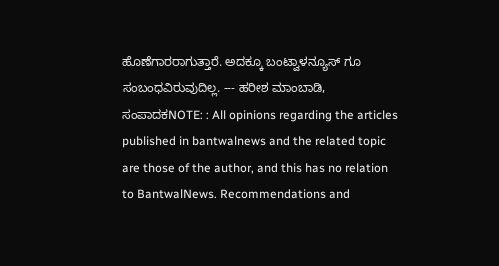ಹೊಣೆಗಾರರಾಗುತ್ತಾರೆ. ಅದಕ್ಕೂ ಬಂಟ್ವಾಳನ್ಯೂಸ್ ಗೂ ಸಂಬಂಧವಿರುವುದಿಲ್ಲ. --- ಹರೀಶ ಮಾಂಬಾಡಿ, ಸಂಪಾದಕNOTE: : All opinions regarding the articles published in bantwalnews and the related topic are those of the author, and this has no relation to BantwalNews. Recommendations and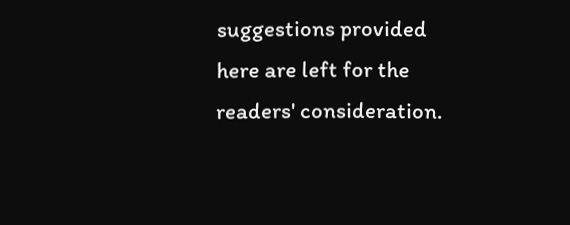suggestions provided here are left for the readers' consideration.